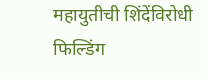महायुतीची शिंदेंविरोधी फिल्डिंग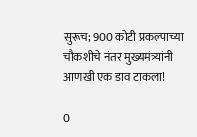सुरूच; 900 कोटी प्रकल्पाच्या चौकशीचे नंतर मुख्यमंत्र्यांनी आणखी एक डाव टाकला!

0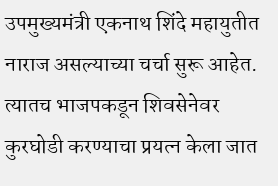उपमुख्यमंत्री एकनाथ शिंदे महायुतीत नाराज असल्याच्या चर्चा सुरू आहेत. त्यातच भाजपकडून शिवसेनेवर कुरघोडी करण्याचा प्रयत्न केला जात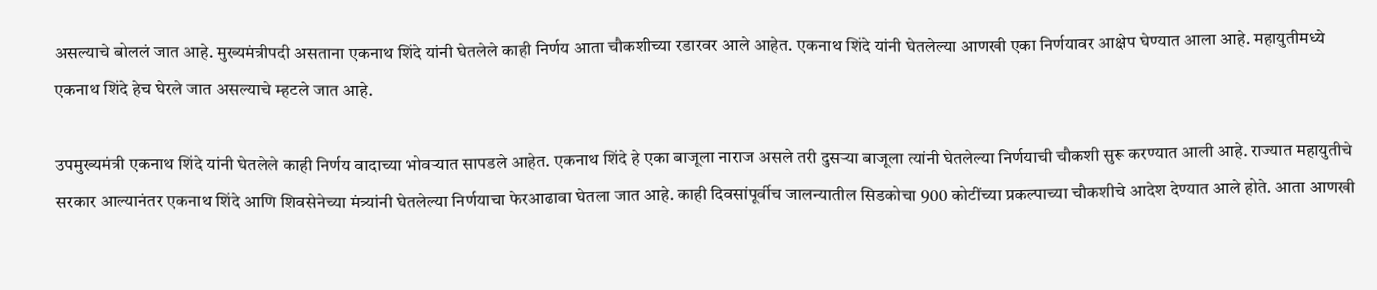असल्याचे बोललं जात आहे. मुख्यमंत्रीपदी असताना एकनाथ शिंदे यांनी घेतलेले काही निर्णय आता चौकशीच्या रडारवर आले आहेत. एकनाथ शिंदे यांनी घेतलेल्या आणखी एका निर्णयावर आक्षेप घेण्यात आला आहे. महायुतीमध्ये एकनाथ शिंदे हेच घेरले जात असल्याचे म्हटले जात आहे.

उपमुख्यमंत्री एकनाथ शिंदे यांनी घेतलेले काही निर्णय वादाच्या भोवऱ्यात सापडले आहेत. एकनाथ शिंदे हे एका बाजूला नाराज असले तरी दुसऱ्या बाजूला त्यांनी घेतलेल्या निर्णयाची चौकशी सुरू करण्यात आली आहे. राज्यात महायुतीचे सरकार आल्यानंतर एकनाथ शिंदे आणि शिवसेनेच्या मंत्र्यांनी घेतलेल्या निर्णयाचा फेरआढावा घेतला जात आहे. काही दिवसांपूर्वीच जालन्यातील सिडकोचा 900 कोटींच्या प्रकल्पाच्या चौकशीचे आदेश देण्यात आले होते. आता आणखी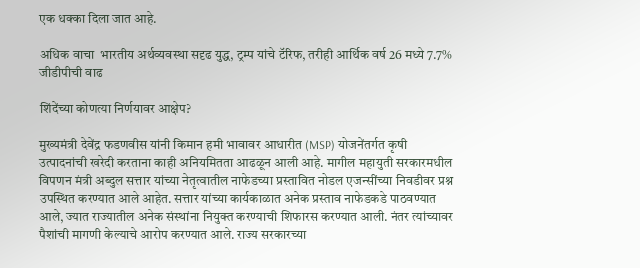एक धक्का दिला जात आहे.

अधिक वाचा  भारतीय अर्थव्यवस्था सदृढ युद्ध, ट्रम्प यांचे टॅरिफ, तरीही आर्थिक वर्ष 26 मध्ये 7.7%  जीडीपीची वाढ

शिंदेंच्या कोणत्या निर्णयावर आक्षेप?

मुख्यमंत्री देवेंद्र फडणवीस यांनी किमान हमी भावावर आधारीत (MSP) योजनेंतर्गत कृषी उत्पादनांची खरेदी करताना काही अनियमितता आढळून आली आहे. मागील महायुती सरकारमधील विपणन मंत्री अब्दुल सत्तार यांच्या नेतृत्वातील नाफेडच्या प्रस्तावित नोडल एजन्सींच्या निवडीवर प्रश्न उपस्थित करण्यात आले आहेत. सत्तार यांच्या कार्यकाळात अनेक प्रस्ताव नाफेडकडे पाठवण्यात आले, ज्यात राज्यातील अनेक संस्थांना नियुक्त करण्याची शिफारस करण्यात आली. नंतर त्यांच्यावर पैशांची मागणी केल्याचे आरोप करण्यात आले. राज्य सरकारच्या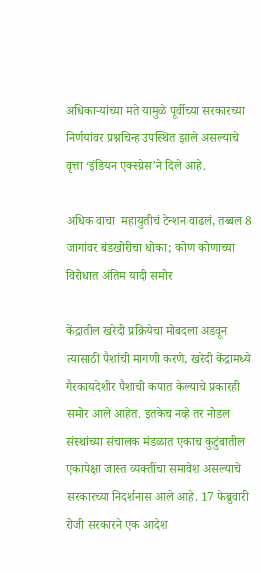अधिकाऱ्यांच्या मते यामुळे पूर्वीच्या सरकारच्या निर्णयांवर प्रश्नचिन्ह उपस्थित झाले असल्याचे वृत्ता ‘इंडियन एक्स्प्रेस’ने दिले आहे.

अधिक वाचा  महायुतीचं टेन्शन वाढलं, तब्बल 8 जागांवर बंडखोरीचा धोका; कोण कोणाच्या विरोधात अंतिम यादी समोर

केंद्रातील खरेदी प्रक्रियेचा मोबदला अडवून त्यासाठी पैशांची मागणी करणे, खरेदी केंद्रामध्ये गैरकायदेशीर पैशाची कपात केल्याचे प्रकारही समोर आले आहेत. इतकेच नव्हे तर नोडल संस्थांच्या संचालक मंडळात एकाच कुटुंबातील एकापेक्षा जास्त व्यक्तींचा समावेश असल्याचे सरकारच्या निदर्शनास आले आहे. 17 फेब्रुवारी रोजी सरकारने एक आदेश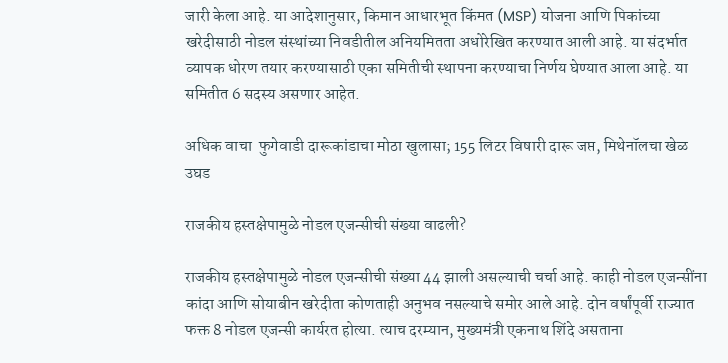जारी केला आहे. या आदेशानुसार, किमान आधारभूत किंमत (MSP) योजना आणि पिकांच्या खरेदीसाठी नोडल संस्थांच्या निवडीतील अनियमितता अधोरेखित करण्यात आली आहे. या संदर्भात व्यापक धोरण तयार करण्यासाठी एका समितीची स्थापना करण्याचा निर्णय घेण्यात आला आहे. या समितीत 6 सदस्य असणार आहेत.

अधिक वाचा  फुगेवाडी दारूकांडाचा मोठा खुलासा; 155 लिटर विषारी दारू जप्त, मिथेनॉलचा खेळ उघड

राजकीय हस्तक्षेपामुळे नोडल एजन्सीची संख्या वाढली?

राजकीय हस्तक्षेपामुळे नोडल एजन्सीची संख्या 44 झाली असल्याची चर्चा आहे. काही नोडल एजन्सींना कांदा आणि सोयाबीन खरेदीता कोणताही अनुभव नसल्याचे समोर आले आहे. दोन वर्षांपूर्वी राज्यात फक्त 8 नोडल एजन्सी कार्यरत होत्या. त्याच दरम्यान, मुख्यमंत्री एकनाथ शिंदे असताना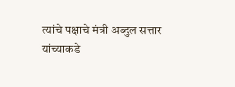त्यांचे पक्षाचे मंत्री अब्दुल सत्तार यांच्याकडे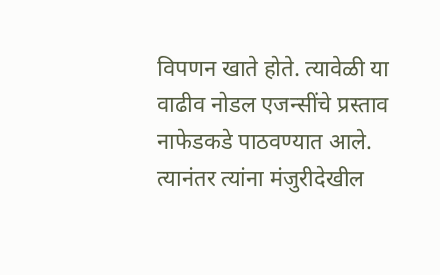विपणन खाते होते. त्यावेळी या वाढीव नोडल एजन्सींचे प्रस्ताव नाफेडकडे पाठवण्यात आले. त्यानंतर त्यांना मंजुरीदेखील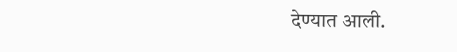देण्यात आली.